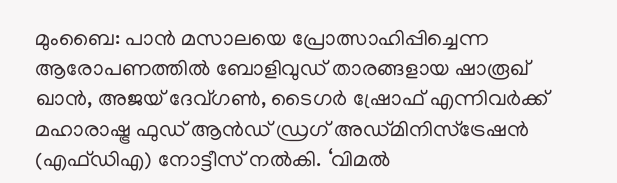മുംബൈ: പാൻ മസാലയെ പ്രോത്സാഹിപ്പിച്ചെന്ന ആരോപണത്തിൽ ബോളിവുഡ് താരങ്ങളായ ഷാരൂഖ് ഖാൻ, അജയ് ദേവ്ഗൺ, ടൈഗർ ഷ്രോഫ് എന്നിവർക്ക് മഹാരാഷ്ട്ര ഫുഡ് ആൻഡ് ഡ്രഗ് അഡ്മിനിസ്ട്രേഷൻ (എഫ്ഡിഎ) നോട്ടീസ് നൽകി. ‘വിമൽ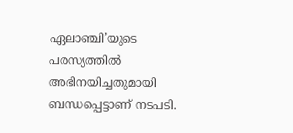ഏലാഞ്ചി’യുടെ പരസ്യത്തിൽ അഭിനയിച്ചതുമായി ബന്ധപ്പെട്ടാണ് നടപടി.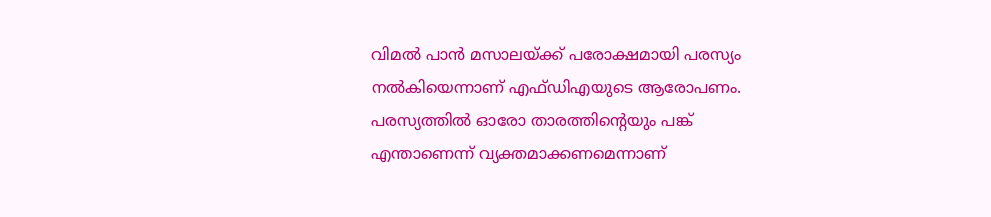വിമൽ പാൻ മസാലയ്ക്ക് പരോക്ഷമായി പരസ്യം നൽകിയെന്നാണ് എഫ്ഡിഎയുടെ ആരോപണം.
പരസ്യത്തിൽ ഓരോ താരത്തിന്റെയും പങ്ക് എന്താണെന്ന് വ്യക്തമാക്കണമെന്നാണ്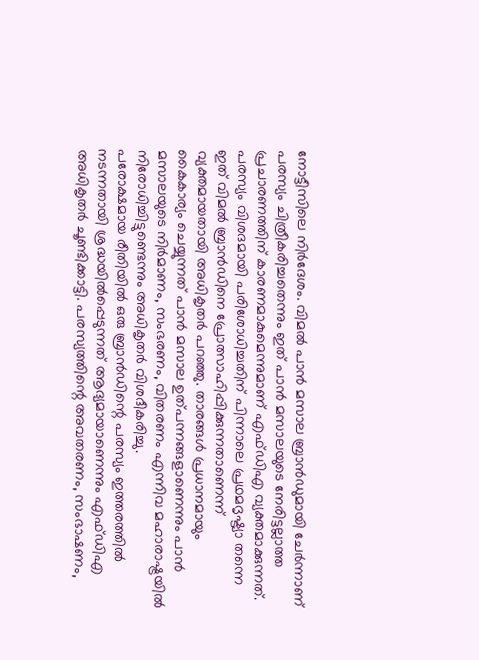നോട്ടീസിലെ നിർദേശം. വിമൽ പാൻ മസാല ബ്രാൻഡുമായി ചേർന്നാണ് പരസ്യം ചിത്രീകരിച്ചതെന്നും ഇത് പാൻ മസാലയുടെ നേരിട്ടല്ലാത്ത പ്രചാരണത്തിന് കാരണമാകുമെന്നുമാണ് എഫ്ഡിഎ വ്യക്തമാക്കുന്നത്.
പരസ്യം വിശദമായി പരിശോധിച്ചതിന് പിന്നാലെ പ്രഥമദൃഷ്ട്യാ തന്നെ ഇത് വിമൽ ബ്രാൻഡിനെ പ്രോത്സാഹിപ്പിക്കുന്നതാണെന്ന് വ്യക്തമായതായി അധികൃതർ പറഞ്ഞു. താരങ്ങൾ പ്രധാനമായും കൈകാര്യം ചെയ്യുന്നത് പാൻ മസാല ഉത്പന്നങ്ങളാണെന്നും പാൻ മസാലയുടെ നിർമാണം, സംഭരണം, വിതരണം എന്നിവ മഹാരാഷ്ട്രയിൽ നിരോധിച്ചിട്ടുണ്ടെന്നും അധികൃതർ വിശദീകരിച്ചു.
പരോക്ഷമായ രീതിയിൽ ഒരു ബ്രാൻഡിന്റെ പരസ്യം ഇത്തരത്തിൽ നടന്നതായി ശ്രദ്ധയിൽപ്പെടുന്നത് ആദ്യമായാണെന്നും എഫ്ഡിഎ അധികൃതർ ചൂണ്ടിക്കാട്ടി. പരസ്യത്തിന്റെ അവതരണം, സംഭാഷണം,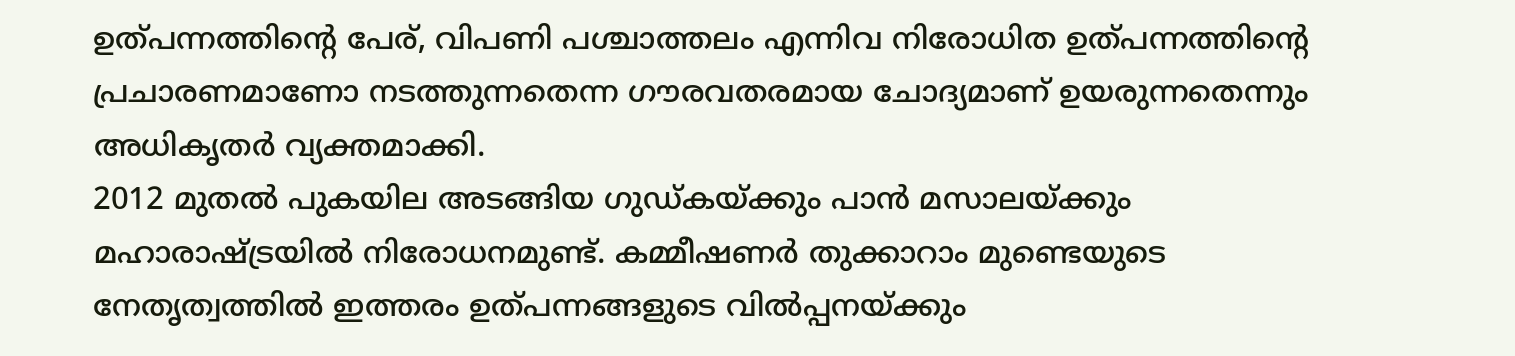ഉത്പന്നത്തിന്റെ പേര്, വിപണി പശ്ചാത്തലം എന്നിവ നിരോധിത ഉത്പന്നത്തിന്റെ പ്രചാരണമാണോ നടത്തുന്നതെന്ന ഗൗരവതരമായ ചോദ്യമാണ് ഉയരുന്നതെന്നും അധികൃതർ വ്യക്തമാക്കി.
2012 മുതൽ പുകയില അടങ്ങിയ ഗുഡ്കയ്ക്കും പാൻ മസാലയ്ക്കും മഹാരാഷ്ട്രയിൽ നിരോധനമുണ്ട്. കമ്മീഷണർ തുക്കാറാം മുണ്ടെയുടെ നേതൃത്വത്തിൽ ഇത്തരം ഉത്പന്നങ്ങളുടെ വിൽപ്പനയ്ക്കും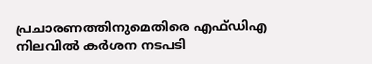പ്രചാരണത്തിനുമെതിരെ എഫ്ഡിഎ നിലവിൽ കർശന നടപടി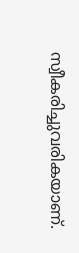സ്വീകരിച്ചുവരികയാണ്.